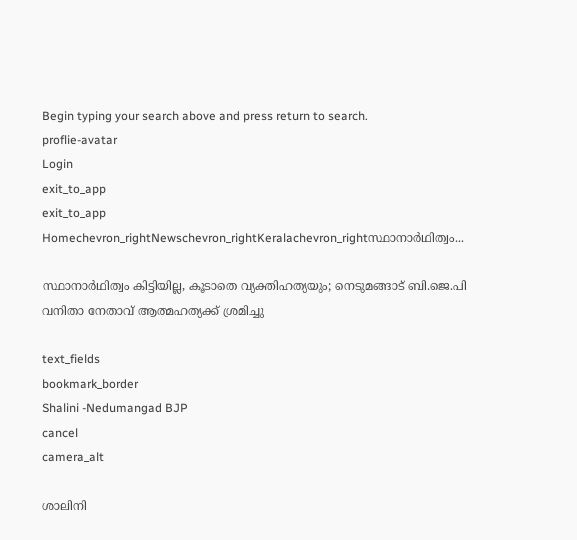Begin typing your search above and press return to search.
proflie-avatar
Login
exit_to_app
exit_to_app
Homechevron_rightNewschevron_rightKeralachevron_rightസ്ഥാനാർഥിത്വം...

സ്ഥാനാർഥിത്വം കിട്ടിയില്ല, കൂടാതെ വ്യക്തിഹത്യയും; നെടുമങ്ങാട് ബി.ജെ.പി വനിതാ നേതാവ് ആത്മഹത്യക്ക് ശ്രമിച്ചു

text_fields
bookmark_border
Shalini -Nedumangad BJP
cancel
camera_alt

ശാലിനി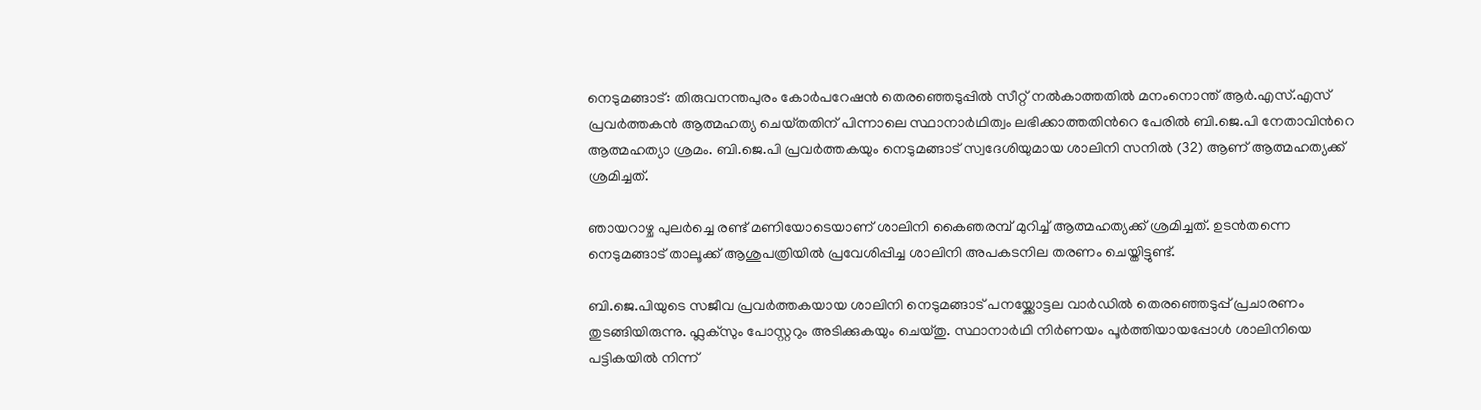നെടുമങ്ങാട്: തിരുവനന്തപുരം കോർപറേഷൻ തെരഞ്ഞെടുപ്പിൽ സീറ്റ്‌ നൽകാത്തതിൽ മനംനൊന്ത്‌ ആർ.എസ്.എസ് പ്രവർത്തകൻ ആത്മഹത്യ ചെയ്‌തതിന് പിന്നാലെ സ്ഥാനാർഥിത്വം ലഭിക്കാത്തതിന്‍റെ പേരിൽ ബി.ജെ.പി നേതാവിന്‍റെ ആത്മഹത്യാ ശ്രമം. ബി.ജെ.പി പ്രവർത്തകയും നെടുമങ്ങാട് സ്വദേശിയുമായ ശാലിനി സനിൽ (32) ആണ് ആത്മഹത്യക്ക് ശ്രമിച്ചത്.

ഞായറാഴ്ച പുലർച്ചെ രണ്ട് മണിയോടെയാണ് ശാലിനി കൈഞരമ്പ് മുറിച്ച് ആത്മഹത്യക്ക് ശ്രമിച്ചത്. ഉടൻതന്നെ നെടുമങ്ങാട് താലൂക്ക് ആശുപത്രിയിൽ പ്രവേശിപ്പിച്ച ശാലിനി അപകടനില തരണം ചെയ്തിട്ടുണ്ട്.

ബി.ജെ.പിയുടെ സജീവ പ്രവർത്തകയായ ശാലിനി നെടുമങ്ങാട് പനയ്ക്കോട്ടല വാർഡിൽ തെരഞ്ഞെടുപ്പ് പ്രചാരണം തുടങ്ങിയിരുന്നു. ഫ്ലക്സും പോസ്റ്ററും അടിക്കുകയും ചെയ്തു. സ്ഥാനാർഥി നിർണയം പൂർത്തിയായപ്പോൾ ശാലിനിയെ പട്ടികയിൽ നിന്ന്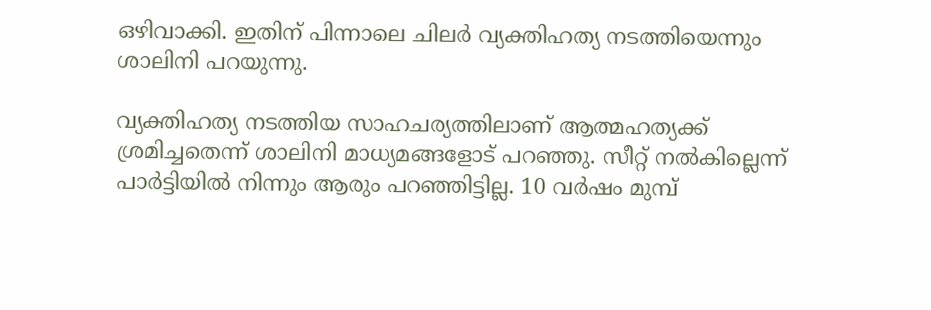ഒഴിവാക്കി. ഇതിന് പിന്നാലെ ചിലർ വ്യക്തിഹത്യ നടത്തിയെന്നും ശാലിനി പറയുന്നു.

വ്യക്തിഹത്യ നടത്തിയ സാഹചര്യത്തിലാണ് ആത്മഹത്യക്ക് ശ്രമിച്ചതെന്ന് ശാലിനി മാധ്യമങ്ങളോട് പറഞ്ഞു. സീറ്റ് നൽകില്ലെന്ന് പാർട്ടിയിൽ നിന്നും ആരും പറഞ്ഞിട്ടില്ല. 10 വർഷം മുമ്പ്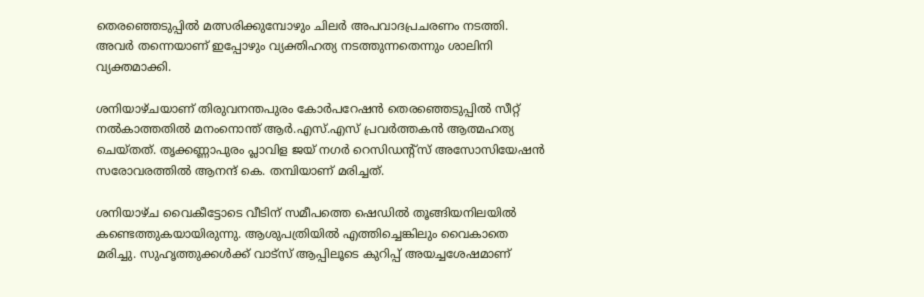തെരഞ്ഞെടുപ്പിൽ മത്സരിക്കുമ്പോഴും ചിലർ അപവാദപ്രചരണം നടത്തി. അവർ തന്നെയാണ് ഇപ്പോഴും വ്യക്തിഹത്യ നടത്തുന്നതെന്നും ശാലിനി വ്യക്തമാക്കി.

ശനിയാഴ്ചയാണ് തിരുവനന്തപുരം കോർപറേഷൻ തെരഞ്ഞെടുപ്പിൽ സീറ്റ്‌ നൽകാത്തതിൽ മനംനൊന്ത്‌ ആർ.എസ്.എസ് പ്രവർത്തകൻ ആത്മഹത്യ ചെയ്‌തത്. തൃക്കണ്ണാപുരം പ്ലാവിള ജയ്‌ നഗർ റെസിഡന്റ്‌സ്‌ അസോസിയേഷൻ സരോവരത്തിൽ ആനന്ദ്‌ കെ. തമ്പിയാണ്‌ മരിച്ചത്‌.

ശനിയാഴ്‌ച വൈകീട്ടോടെ വീടിന് സമീപത്തെ ഷെഡിൽ തൂങ്ങിയനിലയിൽ കണ്ടെത്തുകയായിരുന്നു. ആശുപത്രിയിൽ എത്തിച്ചെങ്കിലും വൈകാതെ മരിച്ചു. സുഹൃത്തുക്കൾക്ക്‌ വാട്സ് ആപ്പിലൂടെ കുറിപ്പ് അയച്ചശേഷമാണ്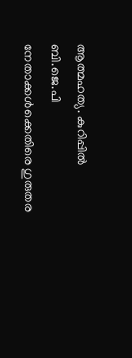ആത്മഹത്യ. കുറിപ്പില്‍ ബി.ജെ.പി നേതാക്കൾക്കെതിരെ ഗുരുതര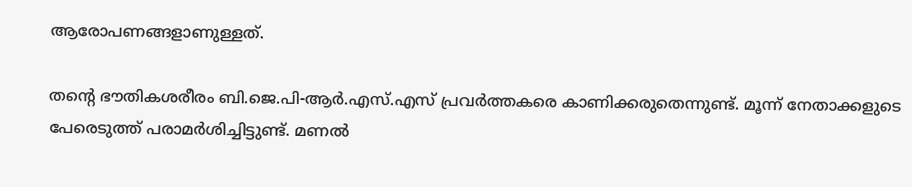ആരോപണങ്ങളാണുള്ളത്.

തന്റെ ഭൗതികശരീരം ബി.ജെ.പി-ആർ.എസ്‌.എസ്‌ പ്രവർത്തകരെ കാണിക്കരുതെന്നുണ്ട്. മൂന്ന്‌ നേതാക്കളുടെ പേരെടുത്ത്‌ പരാമർശിച്ചിട്ടുണ്ട്. മണൽ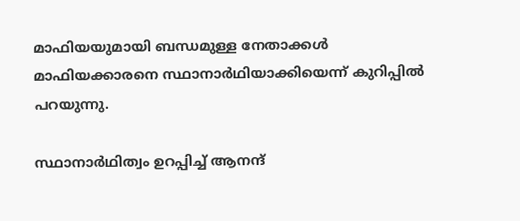മാഫിയയുമായി ബന്ധമുള്ള നേതാക്കൾ മാഫിയക്കാരനെ സ്ഥാനാർഥിയാക്കിയെന്ന് കുറിപ്പിൽ പറയുന്നു.

സ്ഥാനാര്‍ഥിത്വം ഉറപ്പിച്ച് ആനന്ദ്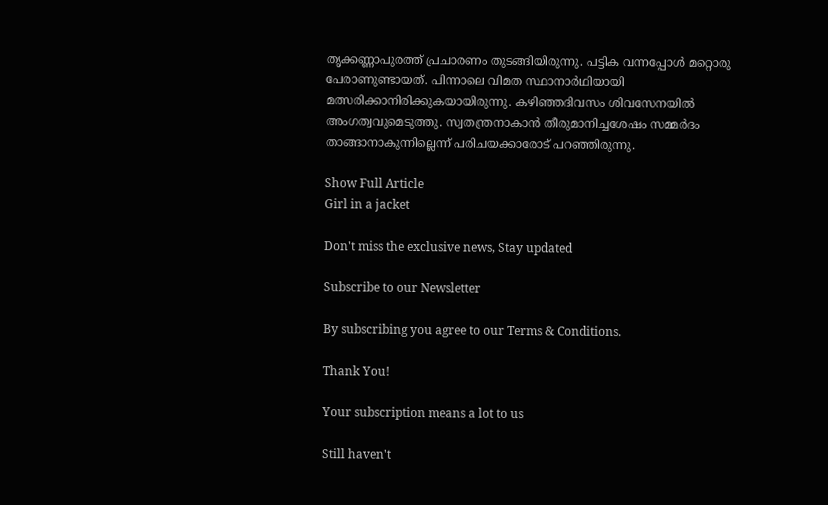തൃക്കണ്ണാപുരത്ത് പ്രചാരണം തുടങ്ങിയിരുന്നു. പട്ടിക വന്നപ്പോൾ മറ്റൊരു പേരാണുണ്ടായത്‌. പിന്നാലെ വിമത സ്ഥാനാര്‍ഥിയായി മത്സരിക്കാനിരിക്കുകയായിരുന്നു. കഴിഞ്ഞദിവസം ശിവസേനയിൽ അംഗത്വവുമെടുത്തു. സ്വതന്ത്രനാകാൻ തീരുമാനിച്ചശേഷം സമ്മർദം താങ്ങാനാകുന്നില്ലെന്ന്‌ പരിചയക്കാരോട്‌ പറഞ്ഞിരുന്നു.

Show Full Article
Girl in a jacket

Don't miss the exclusive news, Stay updated

Subscribe to our Newsletter

By subscribing you agree to our Terms & Conditions.

Thank You!

Your subscription means a lot to us

Still haven't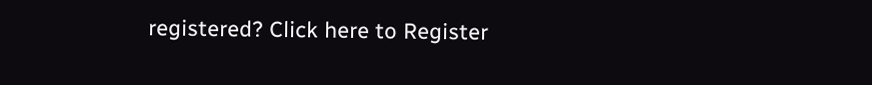registered? Click here to Register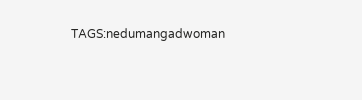TAGS:nedumangadwoman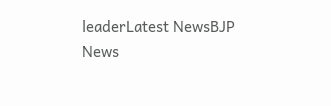leaderLatest NewsBJP
News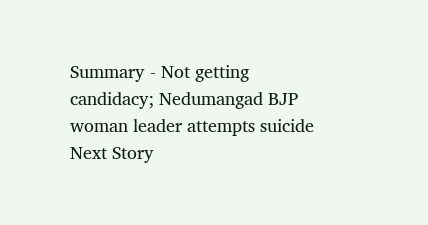Summary - Not getting candidacy; Nedumangad BJP woman leader attempts suicide
Next Story